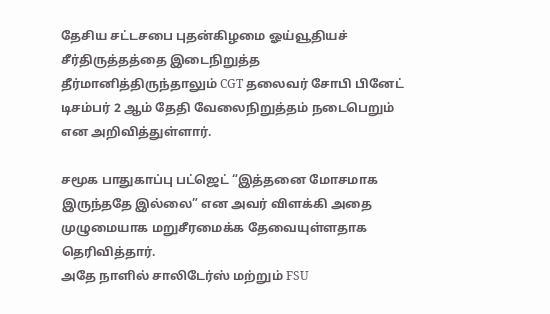தேசிய சட்டசபை புதன்கிழமை ஓய்வூதியச் சீர்திருத்தத்தை இடைநிறுத்த தீர்மானித்திருந்தாலும் CGT தலைவர் சோபி பினேட் டிசம்பர் 2 ஆம் தேதி வேலைநிறுத்தம் நடைபெறும் என அறிவித்துள்ளார்.

சமூக பாதுகாப்பு பட்ஜெட் “இத்தனை மோசமாக இருந்ததே இல்லை” என அவர் விளக்கி அதை முழுமையாக மறுசீரமைக்க தேவையுள்ளதாக தெரிவித்தார்.
அதே நாளில் சாலிடேர்ஸ் மற்றும் FSU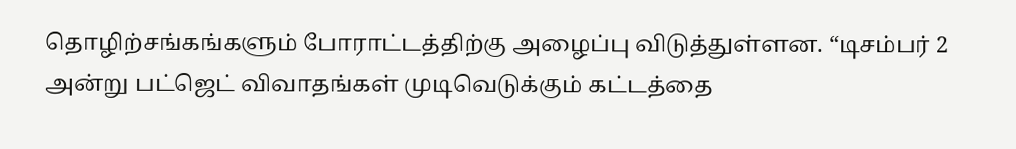தொழிற்சங்கங்களும் போராட்டத்திற்கு அழைப்பு விடுத்துள்ளன. “டிசம்பர் 2 அன்று பட்ஜெட் விவாதங்கள் முடிவெடுக்கும் கட்டத்தை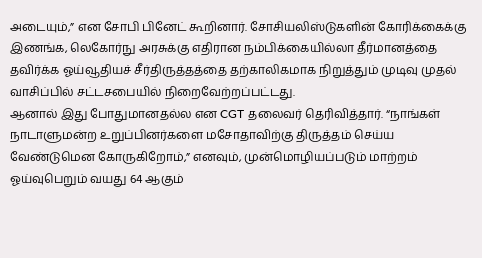அடையும்,” என சோபி பினேட் கூறினார். சோசியலிஸ்டுகளின் கோரிக்கைக்கு இணங்க, லெகோர்நு அரசுக்கு எதிரான நம்பிக்கையில்லா தீர்மானத்தை தவிர்க்க ஓய்வூதியச் சீர்திருத்தத்தை தற்காலிகமாக நிறுத்தும் முடிவு முதல் வாசிப்பில் சட்டசபையில் நிறைவேற்றப்பட்டது.
ஆனால் இது போதுமானதல்ல என CGT தலைவர் தெரிவித்தார். “நாங்கள் நாடாளுமன்ற உறுப்பினர்களை மசோதாவிற்கு திருத்தம் செய்ய வேண்டுமென கோருகிறோம்,” எனவும், முன்மொழியப்படும் மாற்றம் ஓய்வுபெறும் வயது 64 ஆகும்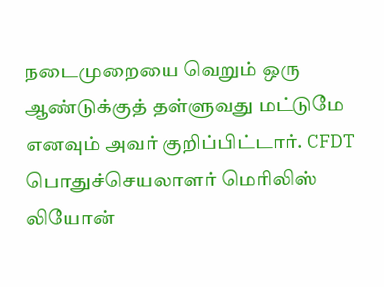நடைமுறையை வெறும் ஒரு ஆண்டுக்குத் தள்ளுவது மட்டுமே எனவும் அவர் குறிப்பிட்டார். CFDT பொதுச்செயலாளர் மெரிலிஸ் லியோன்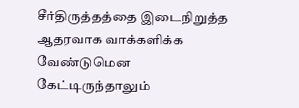சீர்திருத்தத்தை இடைநிறுத்த ஆதரவாக வாக்களிக்க வேண்டுமென கேட்டிருந்தாலும்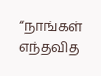“நாங்கள் எந்தவித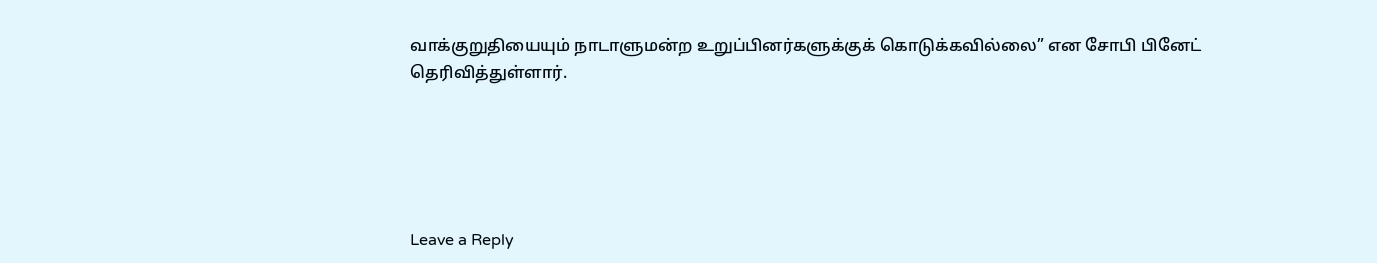வாக்குறுதியையும் நாடாளுமன்ற உறுப்பினர்களுக்குக் கொடுக்கவில்லை” என சோபி பினேட் தெரிவித்துள்ளார்.





Leave a Reply